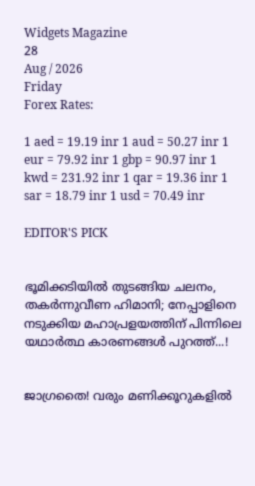Widgets Magazine
28
Aug / 2026
Friday
Forex Rates:

1 aed = 19.19 inr 1 aud = 50.27 inr 1 eur = 79.92 inr 1 gbp = 90.97 inr 1 kwd = 231.92 inr 1 qar = 19.36 inr 1 sar = 18.79 inr 1 usd = 70.49 inr

EDITOR'S PICK


ഭൂമിക്കടിയിൽ തുടങ്ങിയ ചലനം, തകർന്നുവീണ ഹിമാനി; നേപ്പാളിനെ നടുക്കിയ മഹാപ്രളയത്തിന് പിന്നിലെ യഥാർത്ഥ കാരണങ്ങൾ പുറത്ത്...!


ജാഗ്രതൈ! വരും മണിക്കൂറുകളിൽ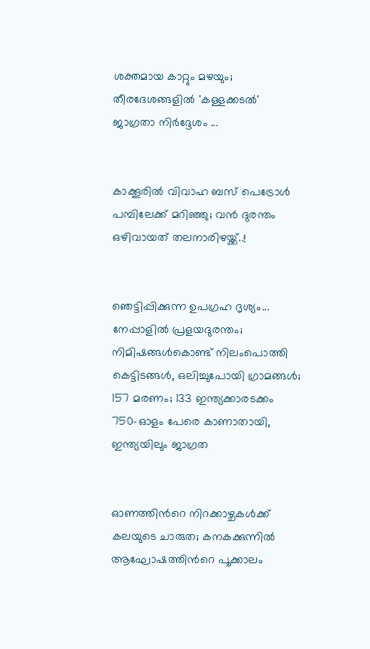ശക്തമായ കാറ്റും മഴയും; തീരദേശങ്ങളിൽ 'കള്ളക്കടൽ' ജാഗ്രതാ നിർദ്ദേശം ...


കാക്കൂരിൽ വിവാഹ ബസ് പെട്രോൾ പമ്പിലേക്ക് മറിഞ്ഞു; വൻ ദുരന്തം ഒഴിവായത് തലനാരിഴയ്ക്ക്..!


ഞെട്ടിപ്പിക്കുന്ന ഉപഗ്രഹ ദൃശ്യം... നേപ്പാളിൽ പ്രളയദുരന്തം; നിമിഷങ്ങൾകൊണ്ട് നിലംപൊത്തി കെട്ടിടങ്ങൾ, ഒലിച്ചുപോയി ഗ്രാമങ്ങൾ; 157 മരണം; 133 ഇന്ത്യക്കാരടക്കം 750-ഓളം പേരെ കാണാതായി, ഇന്ത്യയിലും ജാഗ്രത


ഓണത്തിന്‍റെ നിറക്കാഴ്ചകള്‍ക്ക് കലയുടെ ചാരുത; കനകക്കുന്നില്‍ ആഘോഷത്തിന്‍റെ പൂക്കാലം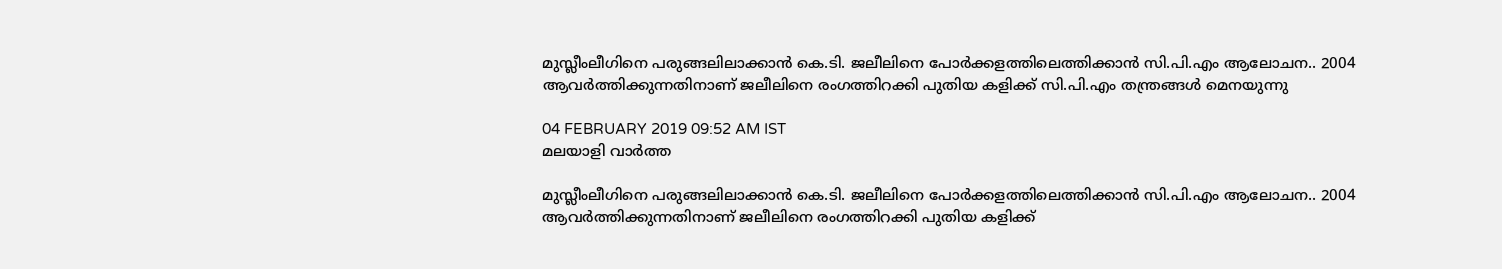മുസ്ലീംലീഗിനെ പരുങ്ങലിലാക്കാന്‍ കെ.ടി. ജലീലിനെ പോര്‍ക്കളത്തിലെത്തിക്കാന്‍ സി.പി.എം ആലോചന.. 2004 ആവര്‍ത്തിക്കുന്നതിനാണ് ജലീലിനെ രംഗത്തിറക്കി പുതിയ കളിക്ക് സി.പി.എം തന്ത്രങ്ങള്‍ മെനയുന്നു

04 FEBRUARY 2019 09:52 AM IST
മലയാളി വാര്‍ത്ത

മുസ്ലീംലീഗിനെ പരുങ്ങലിലാക്കാന്‍ കെ.ടി. ജലീലിനെ പോര്‍ക്കളത്തിലെത്തിക്കാന്‍ സി.പി.എം ആലോചന.. 2004 ആവര്‍ത്തിക്കുന്നതിനാണ് ജലീലിനെ രംഗത്തിറക്കി പുതിയ കളിക്ക്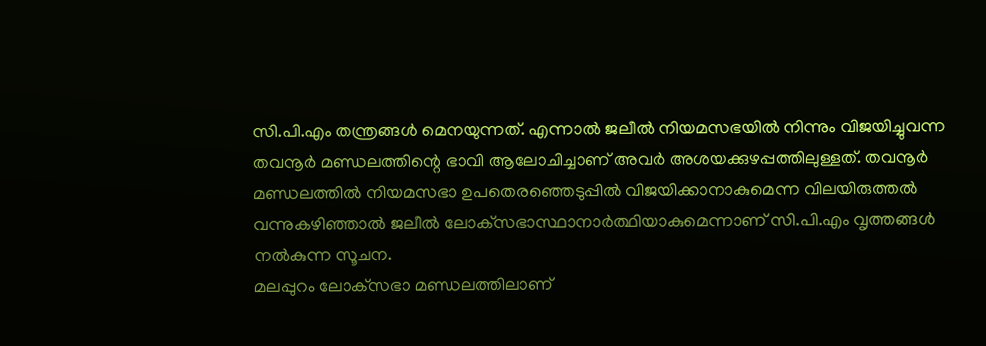സി.പി.എം തന്ത്രങ്ങള്‍ മെനയുന്നത്. എന്നാല്‍ ജലീല്‍ നിയമസഭയില്‍ നിന്നും വിജയിച്ചുവന്ന തവനൂര്‍ മണ്ഡലത്തിന്റെ ഭാവി ആലോചിച്ചാണ് അവര്‍ അശയക്കുഴപ്പത്തിലുള്ളത്. തവനൂര്‍ മണ്ഡലത്തില്‍ നിയമസഭാ ഉപതെരഞ്ഞെടുപ്പില്‍ വിജയിക്കാനാകുമെന്ന വിലയിരുത്തല്‍ വന്നുകഴിഞ്ഞാല്‍ ജലീല്‍ ലോക്‌സഭാസ്ഥാനാര്‍ത്ഥിയാകുമെന്നാണ് സി.പി.എം വൃത്തങ്ങള്‍ നല്‍കുന്ന സൂചന.
മലപ്പുറം ലോക്‌സഭാ മണ്ഡലത്തിലാണ്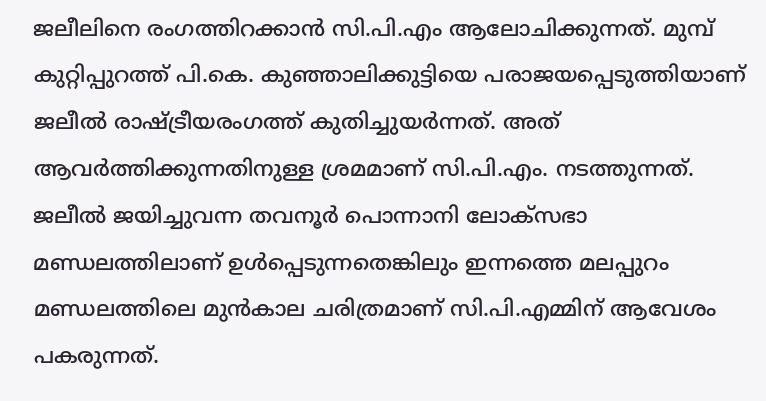ജലീലിനെ രംഗത്തിറക്കാന്‍ സി.പി.എം ആലോചിക്കുന്നത്. മുമ്പ് കുറ്റിപ്പുറത്ത് പി.കെ. കുഞ്ഞാലിക്കുട്ടിയെ പരാജയപ്പെടുത്തിയാണ് ജലീല്‍ രാഷ്ട്രീയരംഗത്ത് കുതിച്ചുയര്‍ന്നത്. അത് ആവര്‍ത്തിക്കുന്നതിനുള്ള ശ്രമമാണ് സി.പി.എം. നടത്തുന്നത്. ജലീല്‍ ജയിച്ചുവന്ന തവനൂര്‍ പൊന്നാനി ലോക്‌സഭാ മണ്ഡലത്തിലാണ് ഉള്‍പ്പെടുന്നതെങ്കിലും ഇന്നത്തെ മലപ്പുറം മണ്ഡലത്തിലെ മുന്‍കാല ചരിത്രമാണ് സി.പി.എമ്മിന് ആവേശം പകരുന്നത്.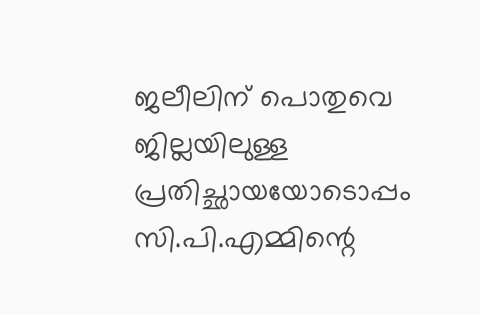ജലീലിന് പൊതുവെ ജില്ലയിലുള്ള പ്രതിച്ഛായയോടൊപ്പം സി.പി.എമ്മിന്റെ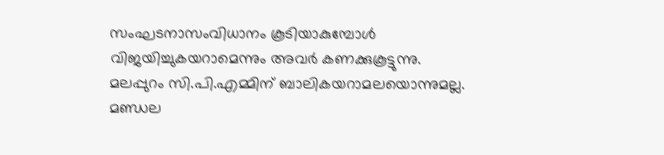സംഘടനാസംവിധാനം കൂടിയാകുമ്പോള്‍ വിജയിച്ചുകയറാമെന്നും അവര്‍ കണക്കുകൂട്ടുന്നു.
മലപ്പുറം സി.പി.എമ്മിന് ബാലികയറാമലയൊന്നുമല്ല. മണ്ഡല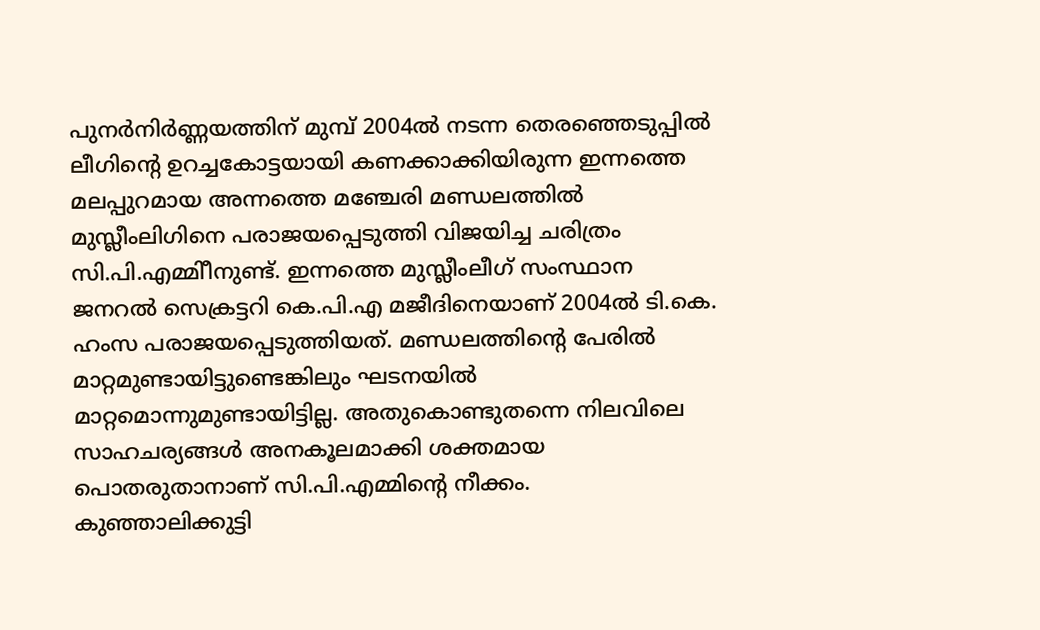പുനര്‍നിര്‍ണ്ണയത്തിന് മുമ്പ് 2004ല്‍ നടന്ന തെരഞ്ഞെടുപ്പില്‍ ലീഗിന്റെ ഉറച്ചകോട്ടയായി കണക്കാക്കിയിരുന്ന ഇന്നത്തെ മലപ്പുറമായ അന്നത്തെ മഞ്ചേരി മണ്ഡലത്തില്‍ മുസ്ലീംലിഗിനെ പരാജയപ്പെടുത്തി വിജയിച്ച ചരിത്രം സി.പി.എമ്മിീനുണ്ട്. ഇന്നത്തെ മുസ്ലീംലീഗ് സംസ്ഥാന ജനറല്‍ സെക്രട്ടറി കെ.പി.എ മജീദിനെയാണ് 2004ല്‍ ടി.കെ. ഹംസ പരാജയപ്പെടുത്തിയത്. മണ്ഡലത്തിന്റെ പേരില്‍ മാറ്റമുണ്ടായിട്ടുണ്ടെങ്കിലും ഘടനയില്‍ മാറ്റമൊന്നുമുണ്ടായിട്ടില്ല. അതുകൊണ്ടുതന്നെ നിലവിലെ സാഹചര്യങ്ങള്‍ അനകൂലമാക്കി ശക്തമായ പൊതരുതാനാണ് സി.പി.എമ്മിന്റെ നീക്കം.
കുഞ്ഞാലിക്കുട്ടി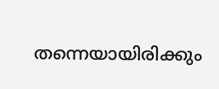തന്നെയായിരിക്കും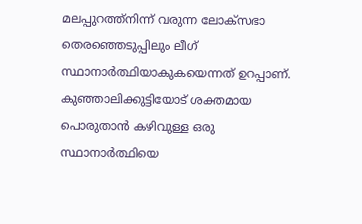മലപ്പുറത്ത്‌നിന്ന് വരുന്ന ലോക്‌സഭാ തെരഞ്ഞെടുപ്പിലും ലീഗ് സ്ഥാനാര്‍ത്ഥിയാകുകയെന്നത് ഉറപ്പാണ്. കുഞ്ഞാലിക്കുട്ടിയോട് ശക്തമായ പൊരുതാന്‍ കഴിവുള്ള ഒരു സ്ഥാനാര്‍ത്ഥിയെ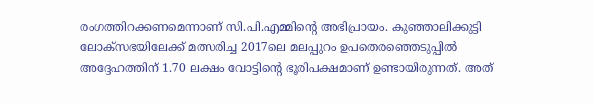രംഗത്തിറക്കണമെന്നാണ് സി.പി.എമ്മിന്റെ അഭിപ്രായം. കുഞ്ഞാലിക്കുട്ടി ലോക്‌സഭയിലേക്ക് മത്സരിച്ച 2017ലെ മലപ്പുറം ഉപതെരഞ്ഞെടുപ്പില്‍ അദ്ദേഹത്തിന് 1.70 ലക്ഷം വോട്ടിന്റെ ഭൂരിപക്ഷമാണ് ഉണ്ടായിരുന്നത്. അത്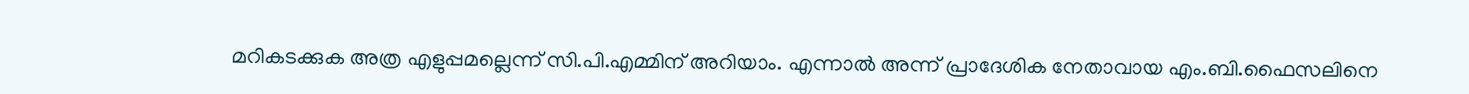മറികടക്കുക അത്ര എളുപ്പമല്ലെന്ന് സി.പി.എമ്മിന് അറിയാം. എന്നാല്‍ അന്ന് പ്രാദേശിക നേതാവായ എം.ബി.ഫൈസലിനെ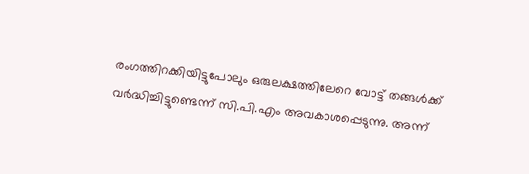രംഗത്തിറക്കിയിട്ടുപോലും ഒരുലക്ഷത്തിലേറെ വോട്ട് തങ്ങള്‍ക്ക് വര്‍ദ്ധിച്ചിട്ടുണ്ടെന്ന് സി.പി.എം അവകാശപ്പെടുന്നു. അന്ന്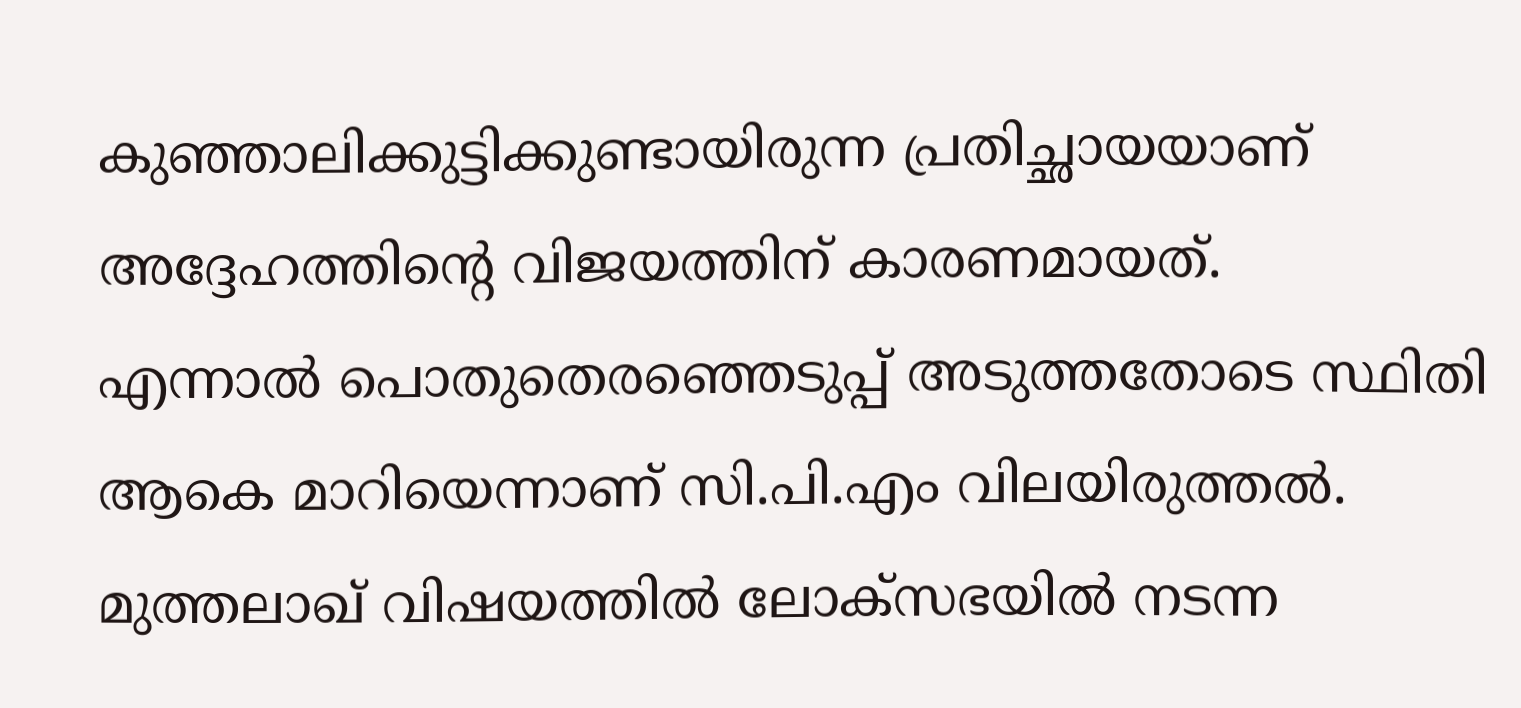കുഞ്ഞാലിക്കുട്ടിക്കുണ്ടായിരുന്ന പ്രതിച്ഛായയാണ് അദ്ദേഹത്തിന്റെ വിജയത്തിന് കാരണമായത്.
എന്നാല്‍ പൊതുതെരഞ്ഞെടുപ്പ് അടുത്തതോടെ സ്ഥിതി ആകെ മാറിയെന്നാണ് സി.പി.എം വിലയിരുത്തല്‍. മുത്തലാഖ് വിഷയത്തില്‍ ലോക്‌സഭയില്‍ നടന്ന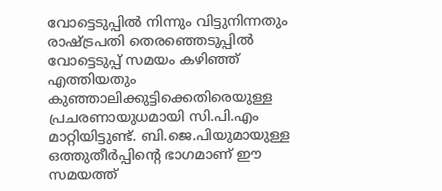വോട്ടെടുപ്പില്‍ നിന്നും വിട്ടുനിന്നതും രാഷ്ട്രപതി തെരഞ്ഞെടുപ്പില്‍ വോട്ടെടുപ്പ് സമയം കഴിഞ്ഞ് എത്തിയതും കുഞ്ഞാലിക്കുട്ടിക്കെതിരെയുള്ള പ്രചരണായുധമായി സി.പി.എം മാറ്റിയിട്ടുണ്ട്. ബി.ജെ.പിയുമായുള്ള ഒത്തുതീര്‍പ്പിന്റെ ഭാഗമാണ് ഈ സമയത്ത്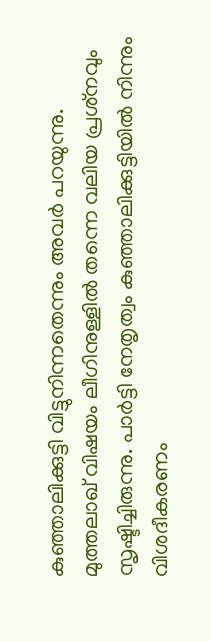കുഞ്ഞാലിക്കുട്ടി വിട്ടുനിന്നതെന്നും അവര്‍ പറയുന്നു. മുത്തലാഖ് വിഷയം ലീഗിനുള്ളില്‍ തന്നെ വലിയ പ്രശ്‌നവും സൃഷ്ടിച്ചിരുന്നു. പാര്‍ട്ടി നേതൃത്വം കുഞ്ഞാലിക്കുട്ടിയില്‍ നിന്നും വിശദീകരണം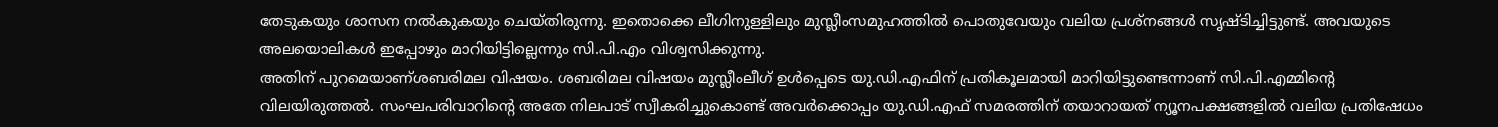തേടുകയും ശാസന നല്‍കുകയും ചെയ്തിരുന്നു. ഇതൊക്കെ ലീഗിനുള്ളിലും മുസ്ലീംസമുഹത്തില്‍ പൊതുവേയും വലിയ പ്രശ്‌നങ്ങള്‍ സൃഷ്ടിച്ചിട്ടുണ്ട്. അവയുടെ അലയൊലികള്‍ ഇപ്പോഴും മാറിയിട്ടില്ലെന്നും സി.പി.എം വിശ്വസിക്കുന്നു.
അതിന് പുറമെയാണ്ശബരിമല വിഷയം. ശബരിമല വിഷയം മുസ്ലീംലീഗ് ഉള്‍പ്പെടെ യു.ഡി.എഫിന് പ്രതികൂലമായി മാറിയിട്ടുണ്ടെന്നാണ് സി.പി.എമ്മിന്റെ വിലയിരുത്തല്‍. സംഘപരിവാറിന്റെ അതേ നിലപാട് സ്വീകരിച്ചുകൊണ്ട് അവര്‍ക്കൊപ്പം യു.ഡി.എഫ് സമരത്തിന് തയാറായത് ന്യൂനപക്ഷങ്ങളില്‍ വലിയ പ്രതിഷേധം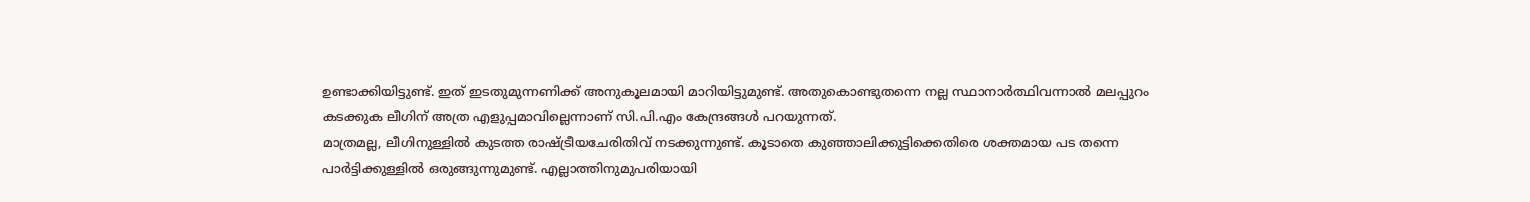ഉണ്ടാക്കിയിട്ടുണ്ട്. ഇത് ഇടതുമുന്നണിക്ക് അനുകൂലമായി മാറിയിട്ടുമുണ്ട്. അതുകൊണ്ടുതന്നെ നല്ല സ്ഥാനാര്‍ത്ഥിവന്നാല്‍ മലപ്പുറം കടക്കുക ലീഗിന് അത്ര എളുപ്പമാവില്ലെന്നാണ് സി.പി.എം കേന്ദ്രങ്ങള്‍ പറയുന്നത്.
മാത്രമല്ല, ലീഗിനുള്ളില്‍ കുടത്ത രാഷ്ട്രീയചേരിതിവ് നടക്കുന്നുണ്ട്. കൂടാതെ കുഞ്ഞാലിക്കുട്ടിക്കെതിരെ ശക്തമായ പട തന്നെ പാര്‍ട്ടിക്കുള്ളില്‍ ഒരുങ്ങുന്നുമുണ്ട്. എല്ലാത്തിനുമുപരിയായി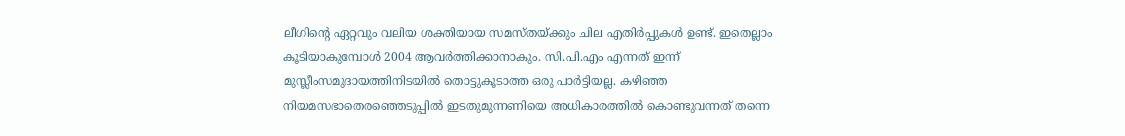ലീഗിന്റെ ഏറ്റവും വലിയ ശക്തിയായ സമസ്തയ്ക്കും ചില എതിര്‍പ്പുകള്‍ ഉണ്ട്. ഇതെല്ലാം കൂടിയാകുമ്പോള്‍ 2004 ആവര്‍ത്തിക്കാനാകും. സി.പി.എം എന്നത് ഇന്ന് മുസ്ലീംസമുദായത്തിനിടയില്‍ തൊട്ടുകൂടാത്ത ഒരു പാര്‍ട്ടിയല്ല. കഴിഞ്ഞ നിയമസഭാതെരഞ്ഞെടുപ്പില്‍ ഇടതുമുന്നണിയെ അധികാരത്തില്‍ കൊണ്ടുവന്നത് തന്നെ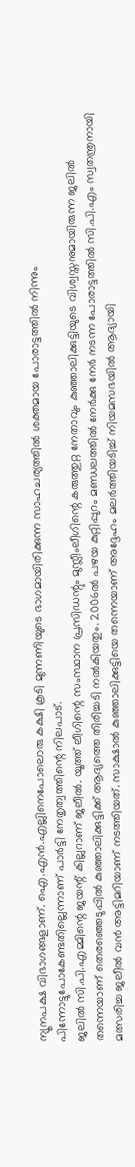ന്യൂനപക്ഷ വിഭാഗങ്ങളാണ്. ഐ.എന്‍.എല്ലിനെപോലൊരു കക്ഷി കൂടി മുന്നണിയുടെ ഭാഗമായിരിക്കുന്ന സാഹചര്യത്തില്‍ ശക്തമായ പോരാട്ടത്തില്‍ നിന്നും പിന്നോട്ടുപോകേണ്ടതില്ലെന്നാണ് പാര്‍ട്ടി നേതൃത്വത്തിന്റെ നിലപാട്.
ജലില്‍ സി.പി.എമ്മിന്റെ ജയന്റ് കില്ലറാണ് ജലീല്‍. യൂത്ത് ലീഗിന്റെ സംസ്ഥാന പ്രസിഡന്റും മുസ്ലീംലീഗിന്റെ കരുത്തുറ്റ നേതാവും കുഞ്ഞാലിക്കുട്ടിയുടെ വിശ്വസ്തനുമായിരുന്ന ജലില്‍ തന്നെയാണ് തെരഞ്ഞെടുപ്പില്‍ കുഞ്ഞാലിക്കുട്ടിക്ക് ആദ്യത്തെ തിരിച്ചടി നല്‍കിയതും. 2006ല്‍ പഴയ കുറ്റിപ്പുറം മണ്ഡലത്തില്‍ നേര്‍ക്കു നേര്‍ നടന്ന പോരാട്ടത്തില്‍ സി.പി.എം സ്വതന്ത്രനായി മത്സരിച്ച ജലീല്‍ വന്‍ അട്ടിമറിയാണ് നടത്തിയത്. സാക്ഷാല്‍ കുഞ്ഞാലിക്കുട്ടിയെ തന്നെയാണ് അദ്ദേഹം മലര്‍ത്തിയടിച്ച് നിയമസഭയില്‍ ആദ്യായി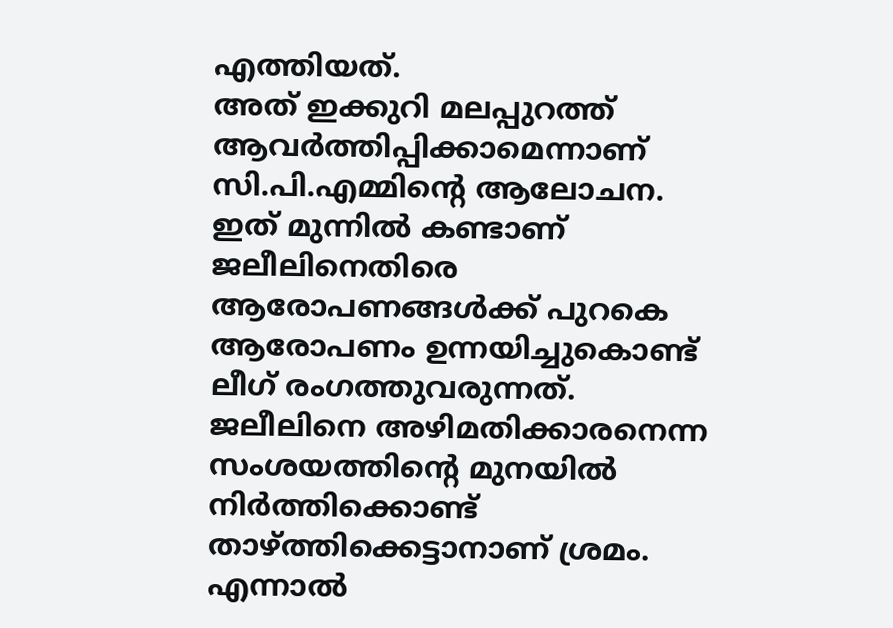എത്തിയത്.
അത് ഇക്കുറി മലപ്പുറത്ത് ആവര്‍ത്തിപ്പിക്കാമെന്നാണ് സി.പി.എമ്മിന്റെ ആലോചന. ഇത് മുന്നില്‍ കണ്ടാണ് ജലീലിനെതിരെ ആരോപണങ്ങള്‍ക്ക് പുറകെ ആരോപണം ഉന്നയിച്ചുകൊണ്ട് ലീഗ് രംഗത്തുവരുന്നത്. ജലീലിനെ അഴിമതിക്കാരനെന്ന സംശയത്തിന്റെ മുനയില്‍ നിര്‍ത്തിക്കൊണ്ട് താഴ്ത്തിക്കെട്ടാനാണ് ശ്രമം. എന്നാല്‍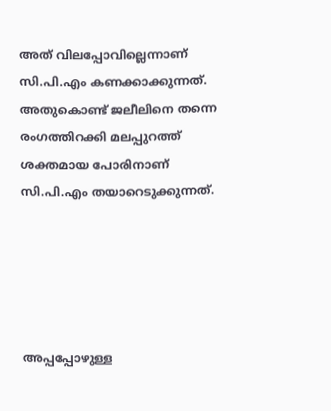അത് വിലപ്പോവില്ലെന്നാണ് സി.പി.എം കണക്കാക്കുന്നത്. അതുകൊണ്ട് ജലീലിനെ തന്നെ രംഗത്തിറക്കി മലപ്പുറത്ത് ശക്തമായ പോരിനാണ് സി.പി.എം തയാറെടുക്കുന്നത്.





അപ്പപ്പോഴുള്ള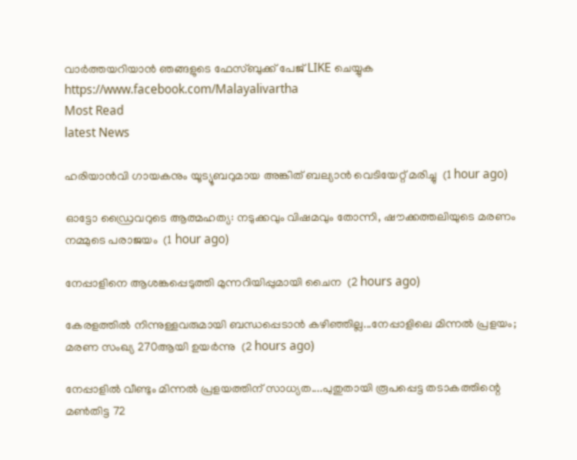വാര്‍ത്തയറിയാന്‍ ഞങ്ങളുടെ ഫേസ്‌ബുക്ക്‌ പേജ് LIKE ചെയ്യുക
https://www.facebook.com/Malayalivartha
Most Read
latest News

ഹരിയാന്‍വി ഗായകനും യൂട്യൂബറുമായ അങ്കിത് ബല്യാന്‍ വെടിയേറ്റ് മരിച്ചു  (1 hour ago)

ഓട്ടോ ഡ്രൈവറുടെ ആത്മഹത്യ: നടുക്കവും വിഷമവും തോന്നി, ഷൗക്കത്തലിയുടെ മരണം നമ്മുടെ പരാജയം  (1 hour ago)

നേപ്പാളിനെ ആശങ്കപ്പെടുത്തി മുന്നറിയിപ്പുമായി ചൈന  (2 hours ago)

കേരളത്തിൽ നിന്നുള്ളവരുമായി ബന്ധപ്പെടാൻ കഴിഞ്ഞില്ല...നേപ്പാളിലെ മിന്നൽ പ്രളയം; മരണ സംഖ്യ 270ആയി ഉയർന്നു  (2 hours ago)

നേപ്പാളിൽ വീണ്ടും മിന്നൽ പ്രളയത്തിന് സാധ്യത....പുതുതായി രൂപപ്പെട്ട തടാകത്തിന്റെ മൺതിട്ട 72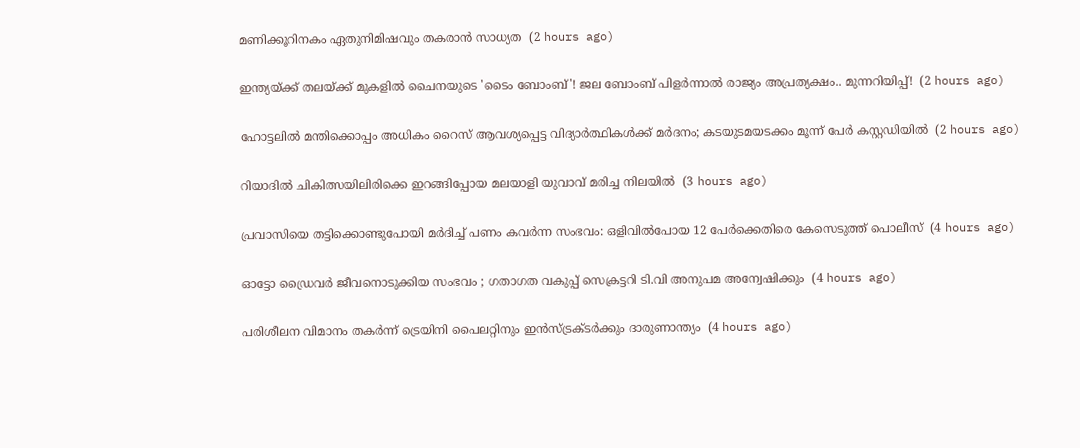മണിക്കൂറിനകം ഏതുനിമിഷവും തകരാൻ സാധ്യത  (2 hours ago)

ഇന്ത്യയ്ക്ക് തലയ്ക്ക് മുകളിൽ ചൈനയുടെ 'ടൈം ബോംബ്'! ജല ബോംബ് പിളർന്നാൽ രാജ്യം അപ്രത്യക്ഷം.. മുന്നറിയിപ്പ്!  (2 hours ago)

ഹോട്ടലില്‍ മന്തിക്കൊപ്പം അധികം റൈസ് ആവശ്യപ്പെട്ട വിദ്യാര്‍ത്ഥികള്‍ക്ക് മര്‍ദനം; കടയുടമയടക്കം മൂന്ന് പേര്‍ കസ്റ്റഡിയില്‍  (2 hours ago)

റിയാദില്‍ ചികിത്സയിലിരിക്കെ ഇറങ്ങിപ്പോയ മലയാളി യുവാവ് മരിച്ച നിലയില്‍  (3 hours ago)

പ്രവാസിയെ തട്ടിക്കൊണ്ടുപോയി മര്‍ദിച്ച് പണം കവര്‍ന്ന സംഭവം: ഒളിവില്‍പോയ 12 പേര്‍ക്കെതിരെ കേസെടുത്ത് പൊലീസ്  (4 hours ago)

ഓട്ടോ ഡ്രൈവര്‍ ജീവനൊടുക്കിയ സംഭവം ; ഗതാഗത വകുപ്പ് സെക്രട്ടറി ടി.വി അനുപമ അന്വേഷിക്കും  (4 hours ago)

പരിശീലന വിമാനം തകര്‍ന്ന് ട്രെയിനി പൈലറ്റിനും ഇന്‍സ്ട്രക്ടര്‍ക്കും ദാരുണാന്ത്യം  (4 hours ago)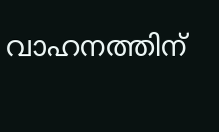വാഹനത്തിന്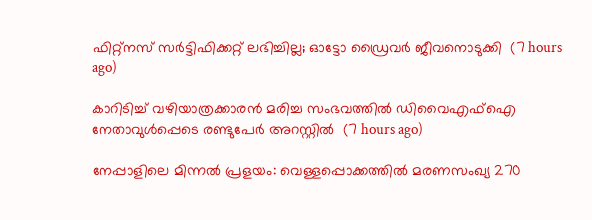ഫിറ്റ്‌നസ് സര്‍ട്ടിഫിക്കറ്റ് ലഭിച്ചില്ല; ഓട്ടോ ഡ്രൈവര്‍ ജീവനൊടുക്കി  (7 hours ago)

കാറിടിച്ച് വഴിയാത്രക്കാരന്‍ മരിച്ച സംഭവത്തില്‍ ഡിവൈഎഫ്‌ഐ നേതാവുള്‍പ്പെടെ രണ്ടുപേര്‍ അറസ്റ്റില്‍  (7 hours ago)

നേപ്പാളിലെ മിന്നല്‍ പ്രളയം: വെള്ളപ്പൊക്കത്തില്‍ മരണസംഖ്യ 270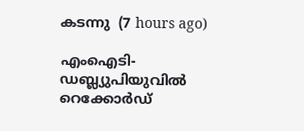കടന്നു  (7 hours ago)

എംഐടി-ഡബ്ല്യുപിയുവിൽ റെക്കോർഡ്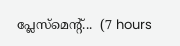പ്ലേസ്‌മെന്റ്...  (7 hours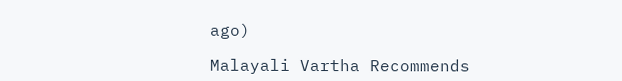ago)

Malayali Vartha Recommends